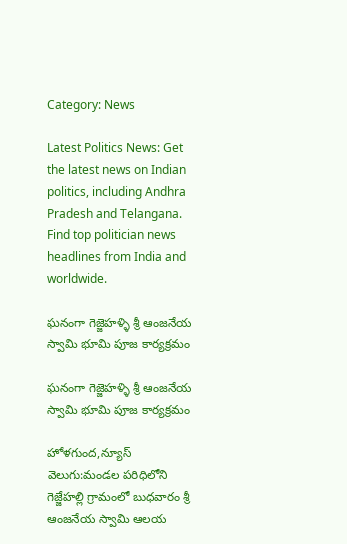Category: News

Latest Politics News: Get the latest news on Indian politics, including Andhra Pradesh and Telangana. Find top politician news headlines from India and worldwide.

ఘనంగా గెజ్జెహళ్ళి శ్రీ ఆంజనేయ స్వామి భూమి పూజ కార్యక్రమం

ఘనంగా గెజ్జెహళ్ళి శ్రీ ఆంజనేయ స్వామి భూమి పూజ కార్యక్రమం

హోళగుంద,న్యూస్ వెలుగు:మండల పరిధిలోని గెజ్జేహల్లి గ్రామంలో బుధవారం శ్రీ ఆంజనేయ స్వామి ఆలయ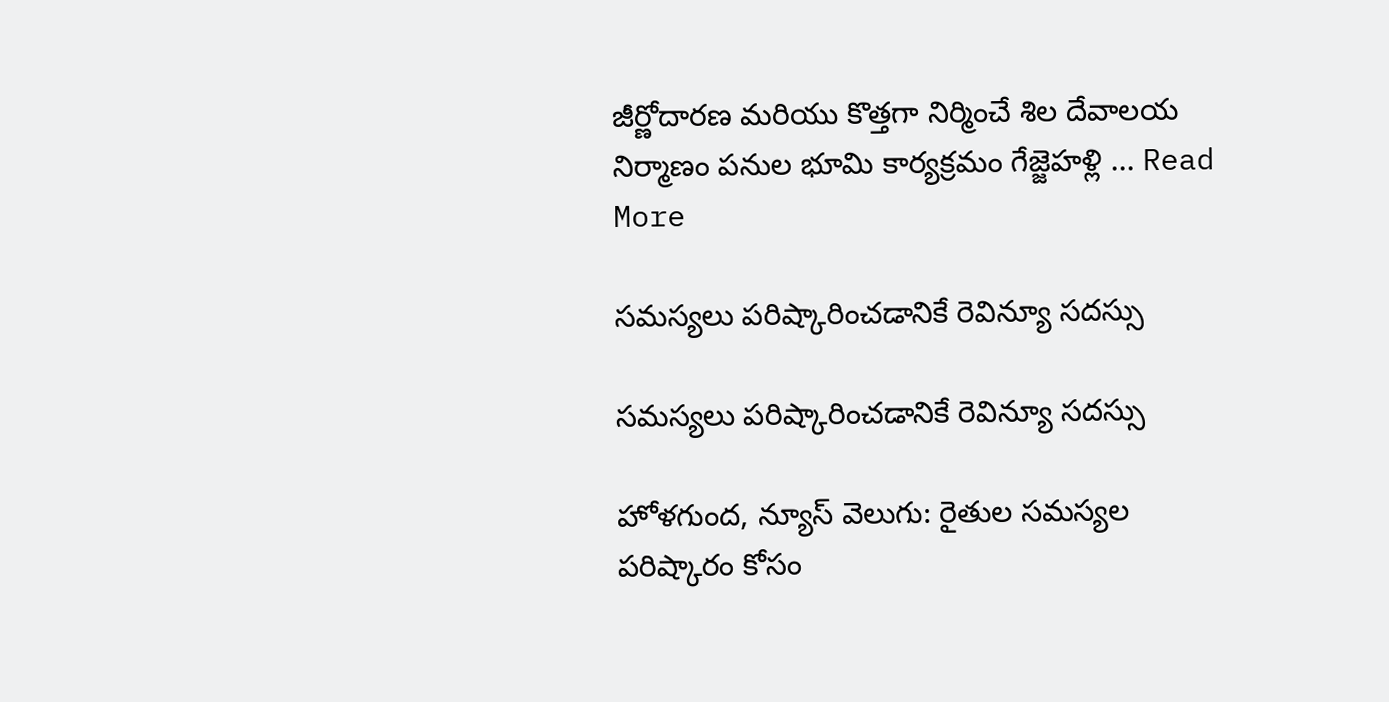జీర్ణోదారణ మరియు కొత్తగా నిర్మించే శిల దేవాలయ నిర్మాణం పనుల భూమి కార్యక్రమం గేజ్జెహళ్లి ... Read More

సమస్యలు పరిష్కారించడానికే రెవిన్యూ సదస్సు

సమస్యలు పరిష్కారించడానికే రెవిన్యూ సదస్సు

హోళగుంద, న్యూస్ వెలుగు: రైతుల సమస్యల పరిష్కారం కోసం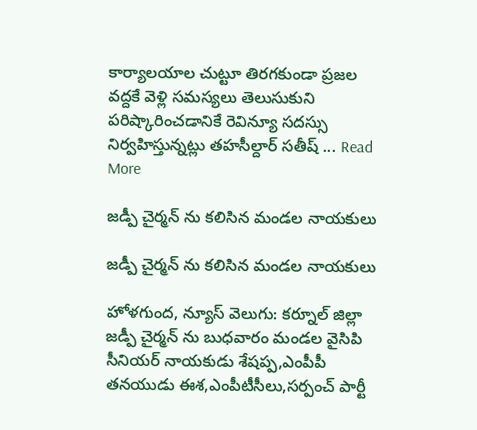కార్యాలయాల చుట్టూ తిరగకుండా ప్రజల వద్దకే వెళ్లి సమస్యలు తెలుసుకుని పరిష్కారించడానికే రెవిన్యూ సదస్సు నిర్వహిస్తున్నట్లు తహసీల్దార్ సతీష్ ... Read More

జడ్పీ చైర్మన్ ను కలిసిన మండల నాయకులు

జడ్పీ చైర్మన్ ను కలిసిన మండల నాయకులు

హోళగుంద, న్యూస్ వెలుగు: కర్నూల్ జిల్లా జడ్పీ చైర్మన్ ను బుధవారం మండల వైసిపి సీనియర్ నాయకుడు శేషప్ప,ఎంపీపీ తనయుడు ఈశ,ఎంపీటీసీలు,సర్పంచ్ పార్టీ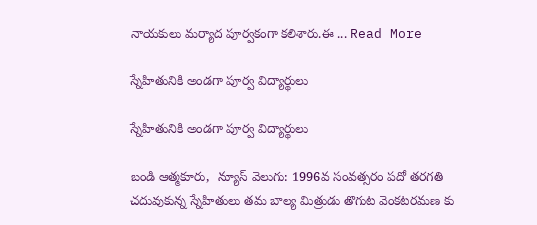నాయకులు మర్యాద పూర్వకంగా కలిశారు.ఈ ... Read More

స్నేహితునికి అండగా పూర్వ విద్యార్థులు

స్నేహితునికి అండగా పూర్వ విద్యార్థులు

బండి ఆత్మకూరు,  న్యూస్ వెలుగు: 1996వ సంవత్సరం పదో తరగతి చదువుకున్న స్నేహితులు తమ బాల్య మిత్రుడు తొగుట వెంకటరమణ కు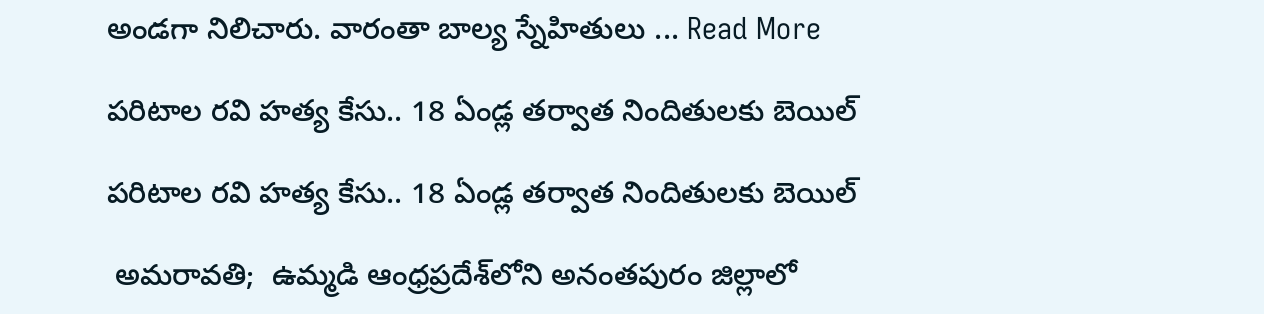అండగా నిలిచారు. వారంతా బాల్య స్నేహితులు ... Read More

పరిటాల రవి హత్య కేసు.. 18 ఏండ్ల త‌ర్వాత‌ నిందితులకు బెయిల్‌

పరిటాల రవి హత్య కేసు.. 18 ఏండ్ల త‌ర్వాత‌ నిందితులకు బెయిల్‌

 అమరావతి;  ఉమ్మ‌డి ఆంధ్ర‌ప్ర‌దేశ్‌లోని అనంతపురం జిల్లాలో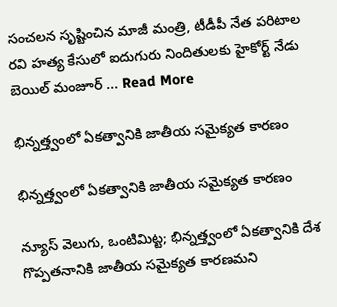సంచ‌ల‌న సృష్టించిన మాజీ మంత్రి, టీడీపీ నేత‌ పరిటాల రవి హత్య కేసులో ఐదుగురు నిందితులకు హైకోర్ట్ నేడు బెయిల్ మంజూర్ ... Read More

భిన్నత్త్వంలో ఏకత్వానికి జాతీయ సమైక్యత కారణం

భిన్నత్త్వంలో ఏకత్వానికి జాతీయ సమైక్యత కారణం

న్యూస్ వెలుగు, ఒంటిమిట్ట; భిన్నత్త్వంలో ఏకత్వానికి దేశ గొప్పతనానికి జాతీయ సమైక్యత కారణమని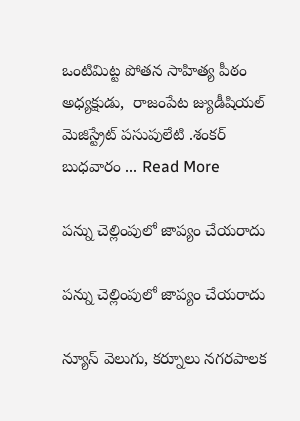ఒంటిమిట్ట పోతన సాహిత్య పీఠం అధ్యక్షుడు,  రాజంపేట జ్యుడీషియల్ మెజిస్ట్రేట్ పసుపులేటి .శంకర్ బుధవారం ... Read More

పన్ను చెల్లింపులో జాప్యం చేయరాదు

పన్ను చెల్లింపులో జాప్యం చేయరాదు

న్యూస్ వెలుగు, కర్నూలు నగరపాలక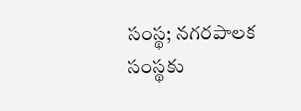సంస్థ; నగరపాలక సంస్థకు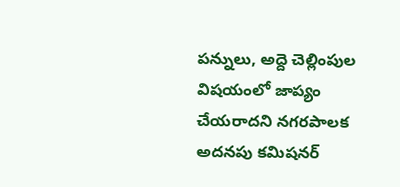పన్నులు, అద్దె చెల్లింపుల విషయంలో జాప్యం చేయరాదని నగరపాలక అదనపు కమిషనర్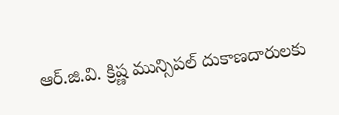ఆర్.జి.వి. క్రిష్ణ మున్సిపల్ దుకాణదారులకు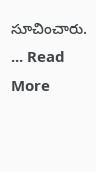సూచించారు. ... Read More